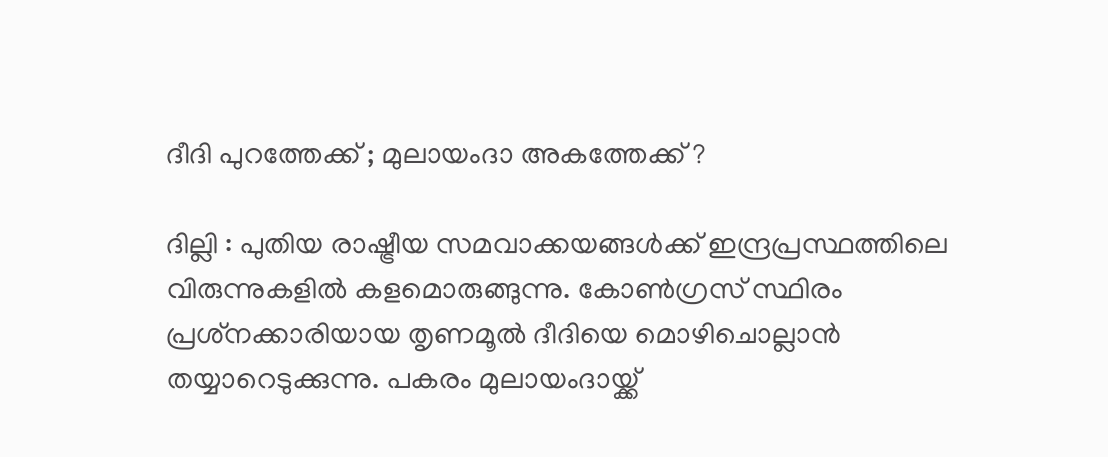ദീദി പുറത്തേക്ക് ; മുലായംദാ അകത്തേക്ക് ?

ദില്ലി : പുതിയ രാഷ്ട്രീയ സമവാക്കയങ്ങള്‍ക്ക് ഇന്ദ്രപ്രസ്ഥത്തിലെ വിരുന്നുകളില്‍ കളമൊരുങ്ങുന്നു. കോണ്‍ഗ്രസ് സ്ഥിരം പ്രശ്‌നക്കാരിയായ തൃണമൂല്‍ ദീദിയെ മൊഴിചൊല്ലാന്‍ തയ്യാറെടുക്കുന്നു. പകരം മുലായംദായ്ക്ക്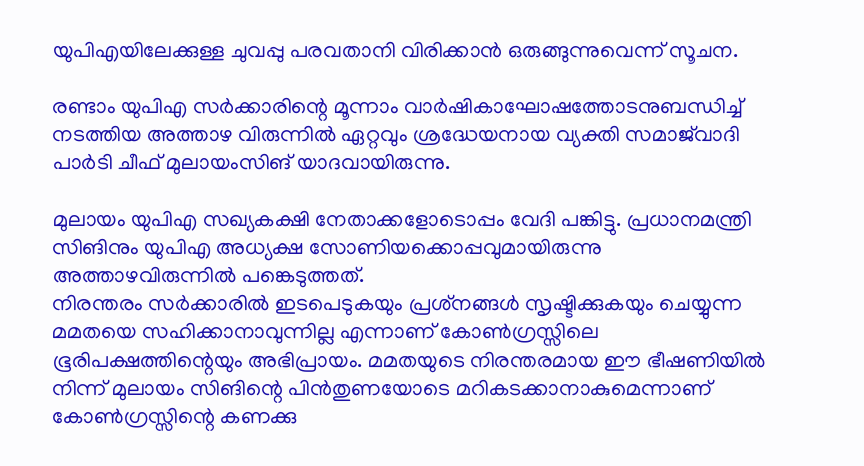യുപിഎയിലേക്കുള്ള ചുവപ്പു പരവതാനി വിരിക്കാന്‍ ഒരുങ്ങുന്നുവെന്ന് സൂചന.

രണ്ടാം യുപിഎ സര്‍ക്കാരിന്റെ മൂന്നാം വാര്‍ഷികാഘോഷത്തോടനുബന്ധിച്ച് നടത്തിയ അത്താഴ വിരുന്നില്‍ ഏറ്റവും ശ്രദ്ധേയനായ വ്യക്തി സമാജ്‌വാദി പാര്‍ടി ചീഫ് മുലായംസിങ് യാദവായിരുന്നു.

മുലായം യുപിഎ സഖ്യകക്ഷി നേതാക്കളോടൊപ്പം വേദി പങ്കിട്ടു. പ്രധാനമന്ത്രി സിങിനും യുപിഎ അധ്യക്ഷ സോണിയക്കൊപ്പവുമായിരുന്നു അത്താഴവിരുന്നില്‍ പങ്കെടുത്തത്.
നിരന്തരം സര്‍ക്കാരില്‍ ഇടപെടുകയും പ്രശ്‌നങ്ങള്‍ സൃഷ്ടിക്കുകയും ചെയ്യുന്ന മമതയെ സഹിക്കാനാവുന്നില്ല എന്നാണ് കോണ്‍ഗ്രസ്സിലെ ഭൂരിപക്ഷത്തിന്റെയും അഭിപ്രായം. മമതയുടെ നിരന്തരമായ ഈ ഭീഷണിയില്‍ നിന്ന് മുലായം സിങിന്റെ പിന്‍തുണയോടെ മറികടക്കാനാകുമെന്നാണ് കോണ്‍ഗ്രസ്സിന്റെ കണക്കു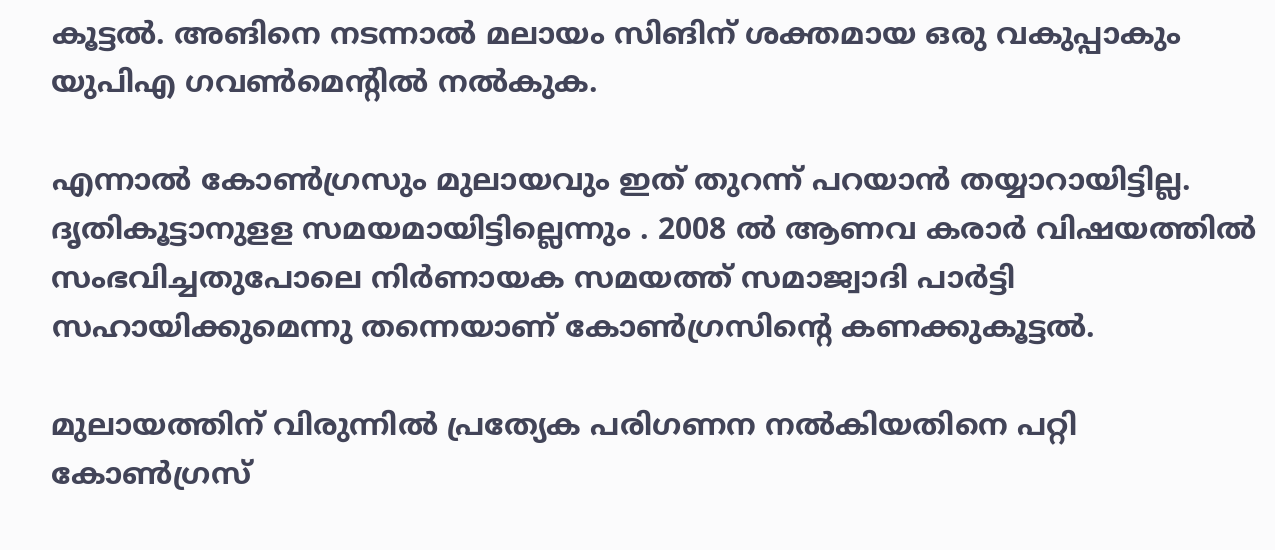കൂട്ടല്‍. അങിനെ നടന്നാല്‍ മലായം സിങിന് ശക്തമായ ഒരു വകുപ്പാകും യുപിഎ ഗവണ്‍മെന്റില്‍ നല്‍കുക.

എന്നാല്‍ കോണ്‍ഗ്രസും മുലായവും ഇത് തുറന്ന് പറയാന്‍ തയ്യാറായിട്ടില്ല. ദൃതികൂട്ടാനുളള സമയമായിട്ടില്ലെന്നും . 2008 ല്‍ ആണവ കരാര്‍ വിഷയത്തില്‍ സംഭവിച്ചതുപോലെ നിര്‍ണായക സമയത്ത് സമാജ്വാദി പാര്‍ട്ടി സഹായിക്കുമെന്നു തന്നെയാണ് കോണ്‍ഗ്രസിന്റെ കണക്കുകൂട്ടല്‍.

മുലായത്തിന് വിരുന്നില്‍ പ്രത്യേക പരിഗണന നല്‍കിയതിനെ പറ്റി കോണ്‍ഗ്രസ്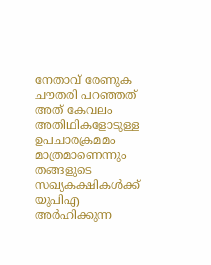നേതാവ് രേണുക ചൗതരി പറഞ്ഞത് അത് കേവലം അതിഥികളോടുള്ള ഉപചാരക്രമമം മാത്രമാണെന്നും തങ്ങളുടെ സഖ്യകക്ഷികള്‍ക്ക് യുപിഎ അര്‍ഹിക്കുന്ന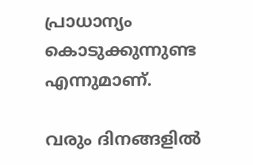പ്രാധാന്യം കൊടുക്കുന്നുണ്ട എന്നുമാണ്.

വരും ദിനങ്ങളില്‍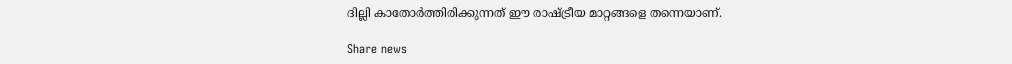ദില്ലി കാതോര്‍ത്തിരിക്കുന്നത് ഈ രാഷ്ട്രീയ മാറ്റങ്ങളെ തന്നെയാണ്.

Share news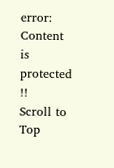error: Content is protected !!
Scroll to Top